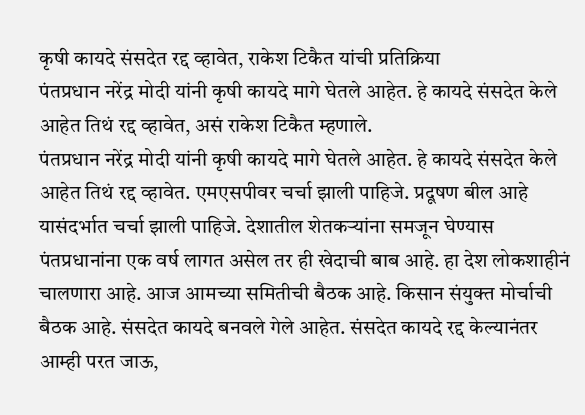कृषी कायदे संसदेत रद्द व्हावेत, राकेश टिकैत यांची प्रतिक्रिया
पंतप्रधान नरेंद्र मोदी यांनी कृषी कायदे मागे घेतले आहेत. हे कायदे संसदेत केले आहेत तिथं रद्द व्हावेत, असं राकेश टिकैत म्हणाले.
पंतप्रधान नरेंद्र मोदी यांनी कृषी कायदे मागे घेतले आहेत. हे कायदे संसदेत केले आहेत तिथं रद्द व्हावेत. एमएसपीवर चर्चा झाली पाहिजे. प्रदूषण बील आहे यासंदर्भात चर्चा झाली पाहिजे. देशातील शेतकऱ्यांना समजून घेण्यास पंतप्रधानांना एक वर्ष लागत असेल तर ही खेदाची बाब आहे. हा देश लोकशाहीनं चालणारा आहे. आज आमच्या समितीची बैठक आहे. किसान संयुक्त मोर्चाची बैठक आहे. संसदेत कायदे बनवले गेले आहेत. संसदेत कायदे रद्द केल्यानंतर आम्ही परत जाऊ,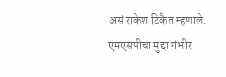असं राकेश टिकैत म्हणाले. एमएसपीचा मुद्दा गंभीर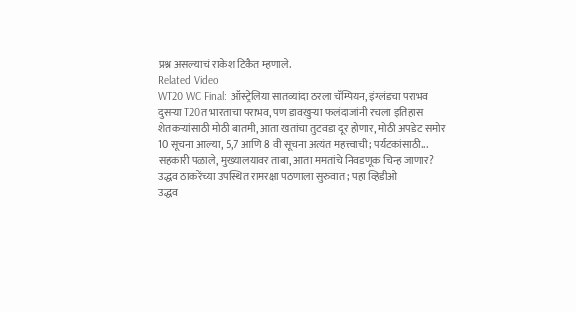प्रश्न असल्याचं राकेश टिकैत म्हणाले.
Related Video
WT20 WC Final: ऑस्ट्रेलिया सातव्यांदा ठरला चॅम्पियन, इंग्लंडचा पराभव
दुसऱ्या T20त भारताचा पराभव, पण डावखुऱ्या फलंदाजांनी रचला इतिहास
शेतकऱ्यांसाठी मोठी बातमी, आता खतांचा तुटवडा दूर होणार, मोठी अपडेट समोर
10 सूचना आल्या, 5,7 आणि 8 वी सूचना अत्यंत महत्त्वाची; पर्यटकांसाठी...
सहकारी पळाले, मुख्यालयावर ताबा, आता ममतांचे निवडणूक चिन्ह जाणार?
उद्धव ठाकरेंच्या उपस्थित रामरक्षा पठणाला सुरुवात; पहा व्हिडीओ
उद्धव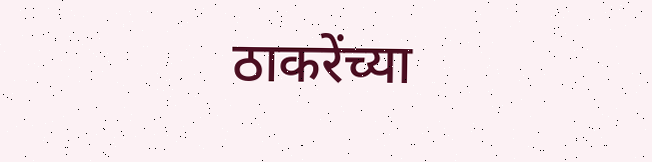ठाकरेंच्या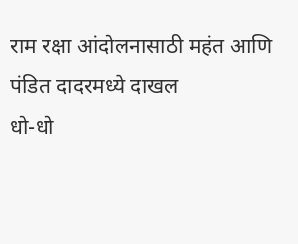राम रक्षा आंदोलनासाठी महंत आणि पंडित दादरमध्ये दाखल
धो-धो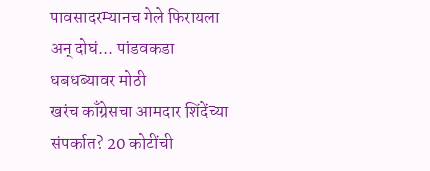पावसादरम्यानच गेले फिरायला अन् दोघं... पांडवकडा धबधब्यावर मोठी
खरंच काँग्रेसचा आमदार शिंदेंच्या संपर्कात? 20 कोटींची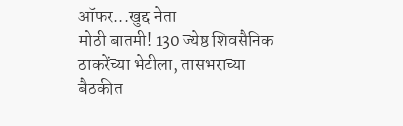ऑफर...खुद्द नेता
मोठी बातमी! 130 ज्येष्ठ शिवसैनिक ठाकरेंच्या भेटीला, तासभराच्या बैठकीत